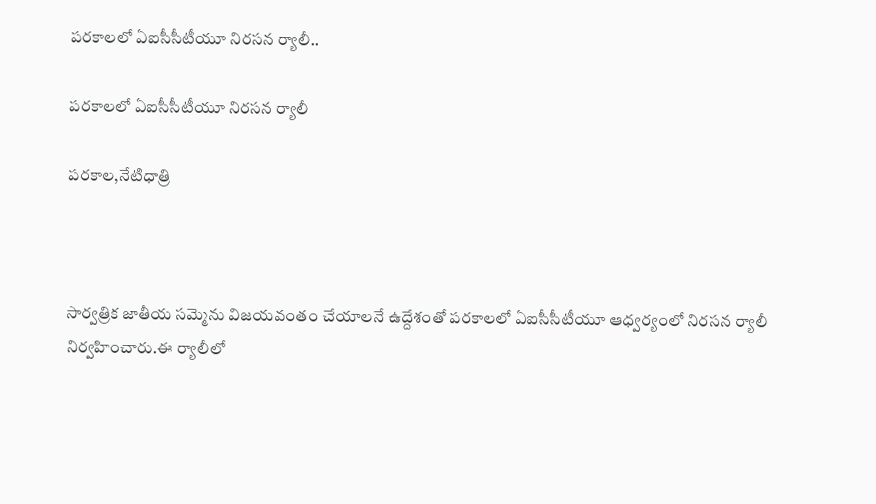పరకాలలో ఏఐసీసీటీయూ నిరసన ర్యాలీ..

పరకాలలో ఏఐసీసీటీయూ నిరసన ర్యాలీ

పరకాల,నేటిధాత్రి



సార్వత్రిక జాతీయ సమ్మెను విజయవంతం చేయాలనే ఉద్దేశంతో పరకాలలో ఏఐసీసీటీయూ ఆధ్వర్యంలో నిరసన ర్యాలీ నిర్వహించారు.ఈ ర్యాలీలో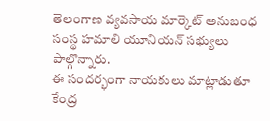తెలంగాణ వ్యవసాయ మార్కెట్ అనుబంధ సంస్థ హమాలి యూనియన్ సభ్యులు పాల్గొన్నారు.
ఈ సందర్భంగా నాయకులు మాట్లాడుతూ కేంద్ర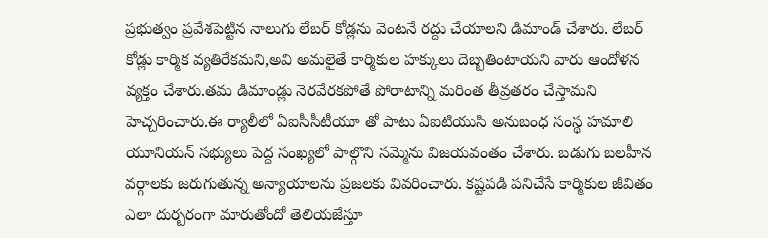ప్రభుత్వం ప్రవేశపెట్టిన నాలుగు లేబర్ కోడ్లను వెంటనే రద్దు చేయాలని డిమాండ్ చేశారు. లేబర్ కోడ్లు కార్మిక వ్యతిరేకమని,అవి అమలైతే కార్మికుల హక్కులు దెబ్బతింటాయని వారు ఆందోళన వ్యక్తం చేశారు.తమ డిమాండ్లు నెరవేరకపోతే పోరాటాన్ని మరింత తీవ్రతరం చేస్తామని హెచ్చరించారు.ఈ ర్యాలీలో ఏఐసీసీటీయూ తో పాటు ఏఐటియుసి అనుబంధ సంస్థ హమాలి యూనియన్ సభ్యులు పెద్ద సంఖ్యలో పాల్గొని సమ్మెను విజయవంతం చేశారు. బడుగు బలహీన వర్గాలకు జరుగుతున్న అన్యాయాలను ప్రజలకు వివరించారు. కష్టపడి పనిచేసే కార్మికుల జీవితం ఎలా దుర్బరంగా మారుతోందో తెలియజేస్తూ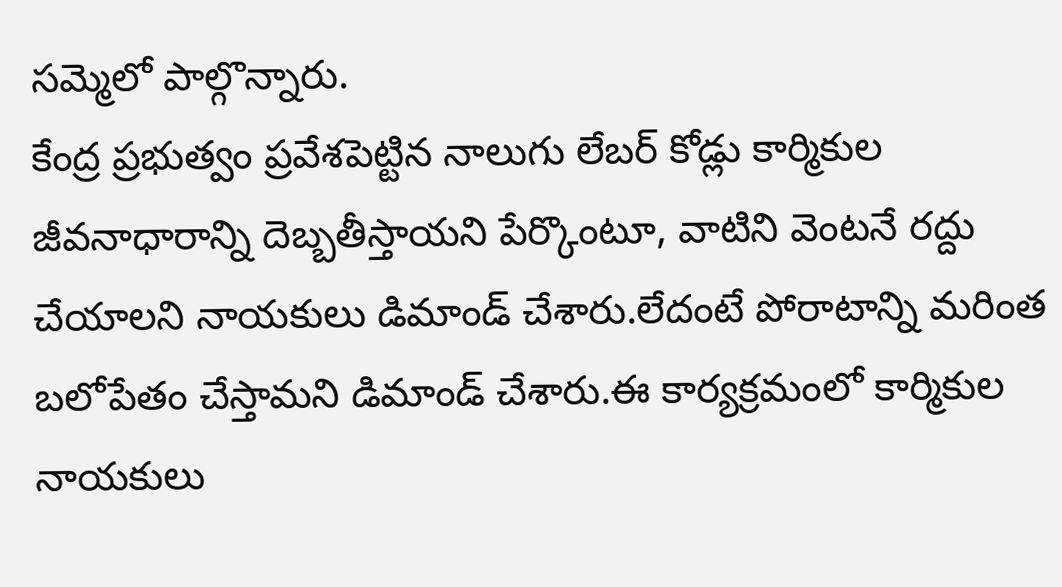సమ్మెలో పాల్గొన్నారు.
కేంద్ర ప్రభుత్వం ప్రవేశపెట్టిన నాలుగు లేబర్ కోడ్లు కార్మికుల జీవనాధారాన్ని దెబ్బతీస్తాయని పేర్కొంటూ, వాటిని వెంటనే రద్దు చేయాలని నాయకులు డిమాండ్ చేశారు.లేదంటే పోరాటాన్ని మరింత బలోపేతం చేస్తామని డిమాండ్ చేశారు.ఈ కార్యక్రమంలో కార్మికుల నాయకులు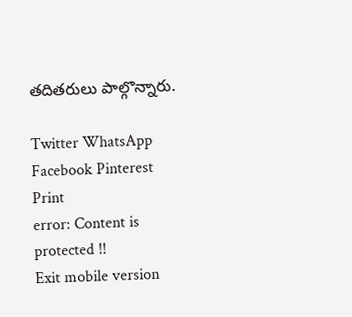తదితరులు పాల్గొన్నారు.

Twitter WhatsApp Facebook Pinterest Print
error: Content is protected !!
Exit mobile version